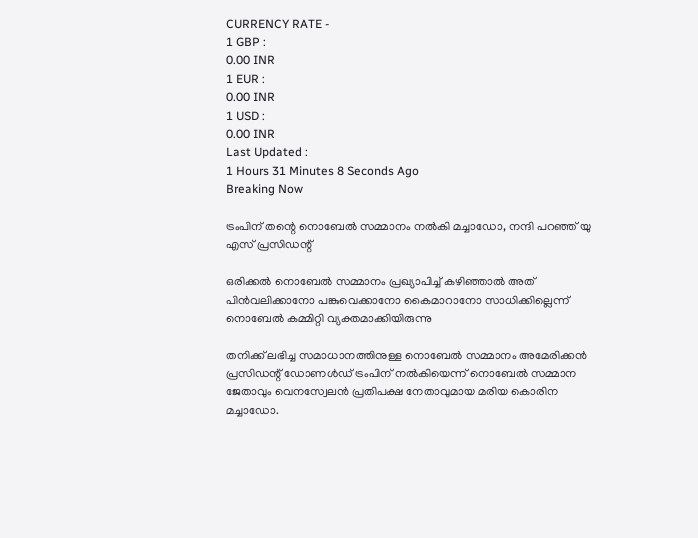CURRENCY RATE -
1 GBP :
0.00 INR
1 EUR :
0.00 INR
1 USD :
0.00 INR
Last Updated :
1 Hours 31 Minutes 8 Seconds Ago
Breaking Now

ട്രംപിന് തന്റെ നൊബേല്‍ സമ്മാനം നല്‍കി മച്ചാഡോ, നന്ദി പറഞ്ഞ് യു എസ് പ്രസിഡന്റ്

ഒരിക്കല്‍ നൊബേല്‍ സമ്മാനം പ്രഖ്യാപിച്ച് കഴിഞ്ഞാല്‍ അത് പിന്‍വലിക്കാനോ പങ്കുവെക്കാനോ കൈമാറാനോ സാധിക്കില്ലെന്ന് നൊബേല്‍ കമ്മിറ്റി വ്യക്തമാക്കിയിരുന്നു

തനിക്ക് ലഭിച്ച സമാധാനത്തിനുള്ള നൊബേല്‍ സമ്മാനം അമേരിക്കന്‍ പ്രസിഡന്റ് ഡോണള്‍ഡ് ട്രംപിന് നല്‍കിയെന്ന് നൊബേല്‍ സമ്മാന ജേതാവും വെനസ്വേലന്‍ പ്രതിപക്ഷ നേതാവുമായ മരിയ കൊരിന മച്ചാഡോ.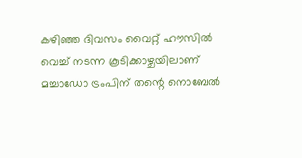കഴിഞ്ഞ ദിവസം വൈറ്റ് ഹൗസില്‍ വെച്ച് നടന്ന കൂടിക്കാഴ്ചയിലാണ് മച്ചാഡോ ട്രംപിന് തന്റെ നൊബേല്‍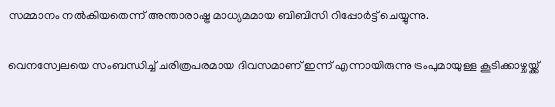സമ്മാനം നല്‍കിയതെന്ന് അന്താരാഷ്ട്ര മാധ്യമമായ ബിബിസി റിപ്പോര്‍ട്ട് ചെയ്യുന്നു.

വെനസ്വേലയെ സംബന്ധിച്ച് ചരിത്രപരമായ ദിവസമാണ് ഇന്ന് എന്നായിരുന്നു ട്രംപുമായുള്ള കൂടിക്കാഴ്ചയ്ക്ക്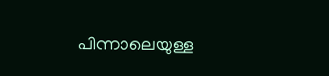പിന്നാലെയുള്ള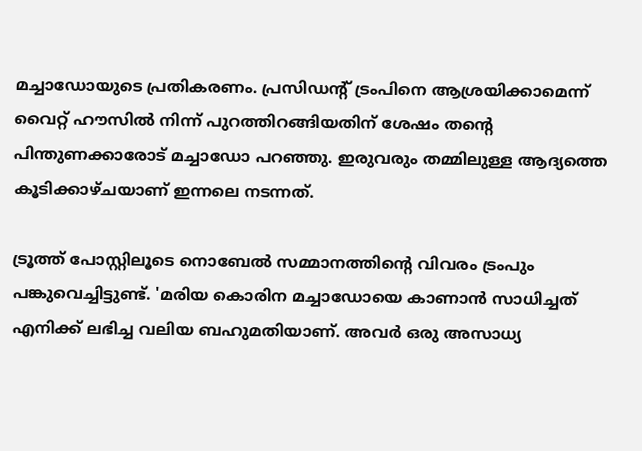മച്ചാഡോയുടെ പ്രതികരണം. പ്രസിഡന്റ് ട്രംപിനെ ആശ്രയിക്കാമെന്ന് വൈറ്റ് ഹൗസില്‍ നിന്ന് പുറത്തിറങ്ങിയതിന് ശേഷം തന്റെ പിന്തുണക്കാരോട് മച്ചാഡോ പറഞ്ഞു. ഇരുവരും തമ്മിലുള്ള ആദ്യത്തെ കൂടിക്കാഴ്ചയാണ് ഇന്നലെ നടന്നത്.

ട്രൂത്ത് പോസ്റ്റിലൂടെ നൊബേല്‍ സമ്മാനത്തിന്റെ വിവരം ട്രംപും പങ്കുവെച്ചിട്ടുണ്ട്. 'മരിയ കൊരിന മച്ചാഡോയെ കാണാന്‍ സാധിച്ചത് എനിക്ക് ലഭിച്ച വലിയ ബഹുമതിയാണ്. അവര്‍ ഒരു അസാധ്യ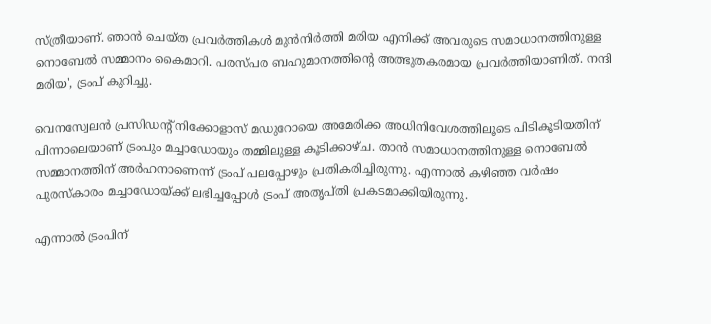സ്ത്രീയാണ്. ഞാന്‍ ചെയ്ത പ്രവര്‍ത്തികള്‍ മുന്‍നിര്‍ത്തി മരിയ എനിക്ക് അവരുടെ സമാധാനത്തിനുള്ള നൊബേല്‍ സമ്മാനം കൈമാറി. പരസ്പര ബഹുമാനത്തിന്റെ അത്ഭുതകരമായ പ്രവര്‍ത്തിയാണിത്. നന്ദി മരിയ', ട്രംപ് കുറിച്ചു.

വെനസ്വേലന്‍ പ്രസിഡന്റ് നിക്കോളാസ് മഡുറോയെ അമേരിക്ക അധിനിവേശത്തിലൂടെ പിടികൂടിയതിന് പിന്നാലെയാണ് ട്രംപും മച്ചാഡോയും തമ്മിലുള്ള കൂടിക്കാഴ്ച. താന്‍ സമാധാനത്തിനുള്ള നൊബേല്‍ സമ്മാനത്തിന് അര്‍ഹനാണെന്ന് ട്രംപ് പലപ്പോഴും പ്രതികരിച്ചിരുന്നു. എന്നാല്‍ കഴിഞ്ഞ വര്‍ഷം പുരസ്‌കാരം മച്ചാഡോയ്ക്ക് ലഭിച്ചപ്പോള്‍ ട്രംപ് അതൃപ്തി പ്രകടമാക്കിയിരുന്നു.

എന്നാല്‍ ട്രംപിന്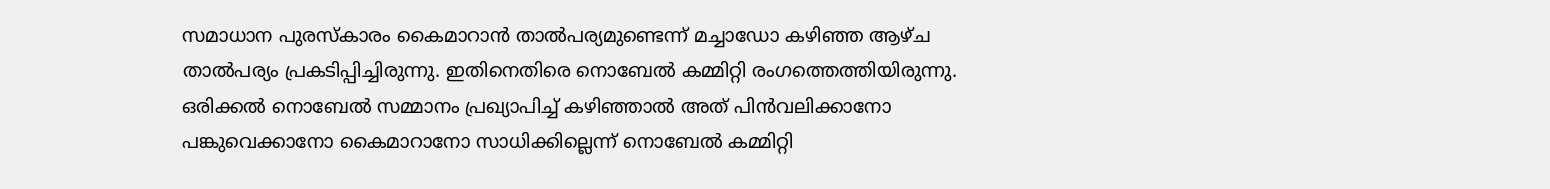സമാധാന പുരസ്‌കാരം കൈമാറാന്‍ താല്‍പര്യമുണ്ടെന്ന് മച്ചാഡോ കഴിഞ്ഞ ആഴ്ച താല്‍പര്യം പ്രകടിപ്പിച്ചിരുന്നു. ഇതിനെതിരെ നൊബേല്‍ കമ്മിറ്റി രംഗത്തെത്തിയിരുന്നു. ഒരിക്കല്‍ നൊബേല്‍ സമ്മാനം പ്രഖ്യാപിച്ച് കഴിഞ്ഞാല്‍ അത് പിന്‍വലിക്കാനോ പങ്കുവെക്കാനോ കൈമാറാനോ സാധിക്കില്ലെന്ന് നൊബേല്‍ കമ്മിറ്റി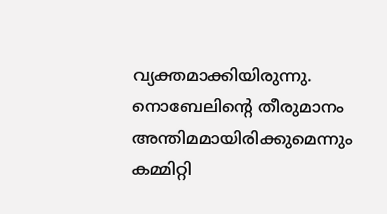വ്യക്തമാക്കിയിരുന്നു. നൊബേലിന്റെ തീരുമാനം അന്തിമമായിരിക്കുമെന്നും കമ്മിറ്റി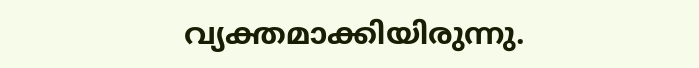വ്യക്തമാക്കിയിരുന്നു.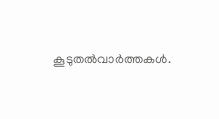കൂടുതല്‍വാര്‍ത്തകള്‍.